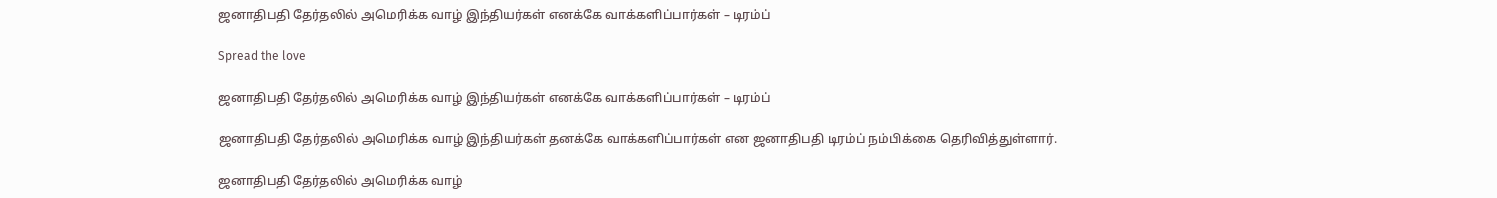ஜனாதிபதி தேர்தலில் அமெரிக்க வாழ் இந்தியர்கள் எனக்கே வாக்களிப்பார்கள் – டிரம்ப்

Spread the love

ஜனாதிபதி தேர்தலில் அமெரிக்க வாழ் இந்தியர்கள் எனக்கே வாக்களிப்பார்கள் – டிரம்ப்

ஜனாதிபதி தேர்தலில் அமெரிக்க வாழ் இந்தியர்கள் தனக்கே வாக்களிப்பார்கள் என ஜனாதிபதி டிரம்ப் நம்பிக்கை தெரிவித்துள்ளார்.

ஜனாதிபதி தேர்தலில் அமெரிக்க வாழ்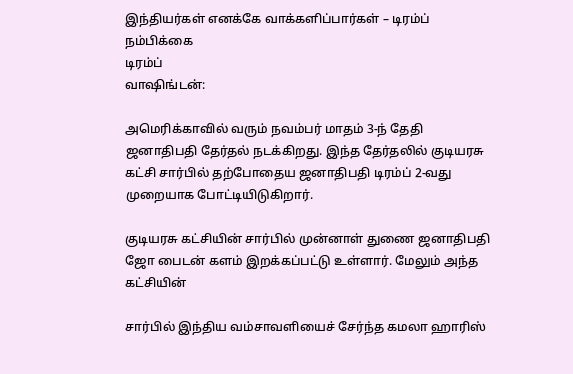இந்தியர்கள் எனக்கே வாக்களிப்பார்கள் – டிரம்ப் நம்பிக்கை
டிரம்ப்
வாஷிங்டன்:

அமெரிக்காவில் வரும் நவம்பர் மாதம் 3-ந் தேதி ஜனாதிபதி தேர்தல் நடக்கிறது. இந்த தேர்தலில் குடியரசு கட்சி சார்பில் தற்போதைய ஜனாதிபதி டிரம்ப் 2-வது முறையாக போட்டியிடுகிறார்.

குடியரசு கட்சியின் சார்பில் முன்னாள் துணை ஜனாதிபதி ஜோ பைடன் களம் இறக்கப்பட்டு உள்ளார். மேலும் அந்த கட்சியின்

சார்பில் இந்திய வம்சாவளியைச் சேர்ந்த கமலா ஹாரிஸ்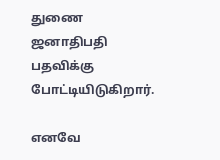துணை ஜனாதிபதி பதவிக்கு போட்டியிடுகிறார்.

எனவே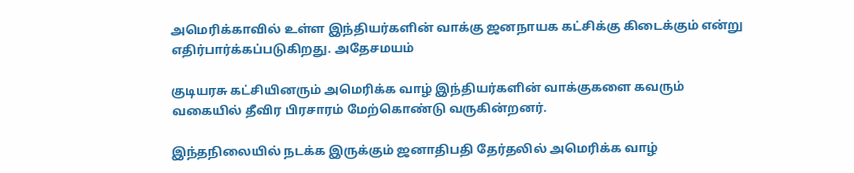அமெரிக்காவில் உள்ள இந்தியர்களின் வாக்கு ஜனநாயக கட்சிக்கு கிடைக்கும் என்று எதிர்பார்க்கப்படுகிறது. அதேசமயம்

குடியரசு கட்சியினரும் அமெரிக்க வாழ் இந்தியர்களின் வாக்குகளை கவரும் வகையில் தீவிர பிரசாரம் மேற்கொண்டு வருகின்றனர்.

இந்தநிலையில் நடக்க இருக்கும் ஜனாதிபதி தேர்தலில் அமெரிக்க வாழ்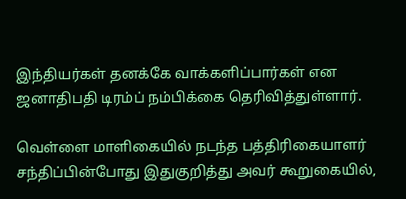இந்தியர்கள் தனக்கே வாக்களிப்பார்கள் என ஜனாதிபதி டிரம்ப் நம்பிக்கை தெரிவித்துள்ளார்.

வெள்ளை மாளிகையில் நடந்த பத்திரிகையாளர் சந்திப்பின்போது இதுகுறித்து அவர் கூறுகையில்,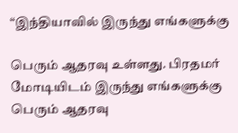“இந்தியாவில் இருந்து எங்களுக்கு

பெரும் ஆதரவு உள்ளது. பிரதமர் மோடியிடம் இருந்து எங்களுக்கு பெரும் ஆதரவு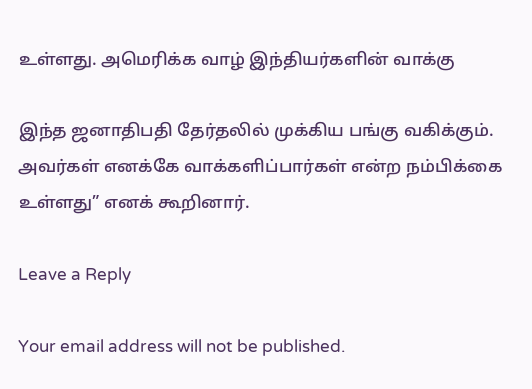உள்ளது. அமெரிக்க வாழ் இந்தியர்களின் வாக்கு

இந்த ஜனாதிபதி தேர்தலில் முக்கிய பங்கு வகிக்கும். அவர்கள் எனக்கே வாக்களிப்பார்கள் என்ற நம்பிக்கை உள்ளது” எனக் கூறினார்.

Leave a Reply

Your email address will not be published.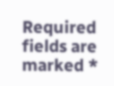Required fields are marked *